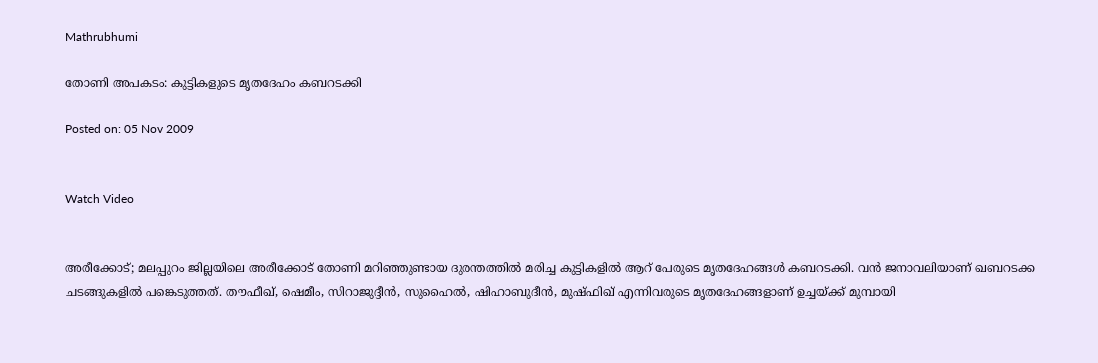Mathrubhumi

തോണി അപകടം: കുട്ടികളുടെ മൃതദേഹം കബറടക്കി

Posted on: 05 Nov 2009


Watch Video


അരീക്കോട്; മലപ്പുറം ജില്ലയിലെ അരീക്കോട് തോണി മറിഞ്ഞുണ്ടായ ദുരന്തത്തില്‍ മരിച്ച കുട്ടികളില്‍ ആറ് പേരുടെ മൃതദേഹങ്ങള്‍ കബറടക്കി. വന്‍ ജനാവലിയാണ് ഖബറടക്ക ചടങ്ങുകളില്‍ പങ്കെടുത്തത്. തൗഫീഖ്, ഷെമീം, സിറാജുദ്ദീന്‍, സുഹൈല്‍, ഷിഹാബുദീന്‍, മുഷ്ഫിഖ് എന്നിവരുടെ മൃതദേഹങ്ങളാണ് ഉച്ചയ്ക്ക് മുമ്പായി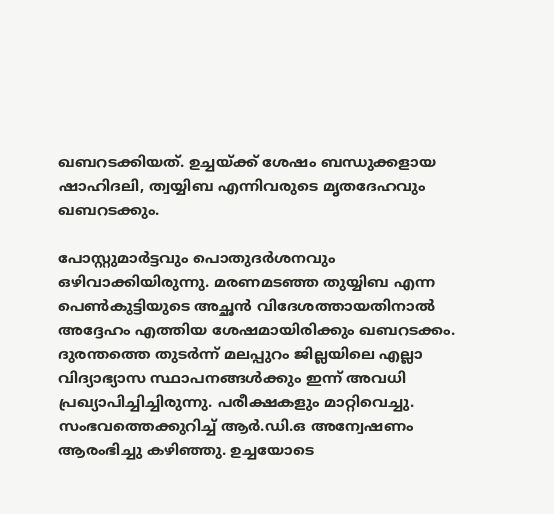ഖബറടക്കിയത്. ഉച്ചയ്ക്ക് ശേഷം ബന്ധുക്കളായ ഷാഹിദലി, ത്വയ്യിബ എന്നിവരുടെ മൃതദേഹവും ഖബറടക്കും.

പോസ്റ്റുമാര്‍ട്ടവും പൊതുദര്‍ശനവും ഒഴിവാക്കിയിരുന്നു. മരണമടഞ്ഞ തുയ്യിബ എന്ന പെണ്‍കുട്ടിയുടെ അച്ഛന്‍ വിദേശത്തായതിനാല്‍ അദ്ദേഹം എത്തിയ ശേഷമായിരിക്കും ഖബറടക്കം. ദുരന്തത്തെ തുടര്‍ന്ന് മലപ്പുറം ജില്ലയിലെ എല്ലാ വിദ്യാഭ്യാസ സ്ഥാപനങ്ങള്‍ക്കും ഇന്ന് അവധി പ്രഖ്യാപിച്ചിച്ചിരുന്നു. പരീക്ഷകളും മാറ്റിവെച്ചു. സംഭവത്തെക്കുറിച്ച് ആര്‍.ഡി.ഒ അന്വേഷണം ആരംഭിച്ചു കഴിഞ്ഞു. ഉച്ചയോടെ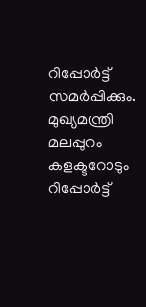റിപ്പോര്‍ട്ട് സമര്‍പ്പിക്കും. മുഖ്യമന്ത്രി മലപ്പുറം കളക്ടറോടും റിപ്പോര്‍ട്ട്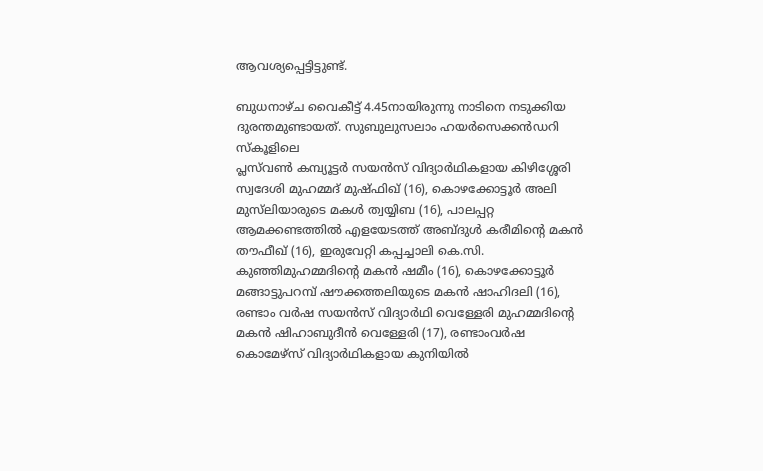ആവശ്യപ്പെട്ടിട്ടുണ്ട്.

ബുധനാഴ്ച വൈകീട്ട് 4.45നായിരുന്നു നാടിനെ നടുക്കിയ ദുരന്തമുണ്ടായത്. സുബുലുസലാം ഹയര്‍സെക്കന്‍ഡറി സ്‌കൂളിലെ
പ്ലസ്‌വണ്‍ കമ്പ്യൂട്ടര്‍ സയന്‍സ് വിദ്യാര്‍ഥികളായ കിഴിശ്ശേരി സ്വദേശി മുഹമ്മദ് മുഷ്ഫിഖ് (16), കൊഴക്കോട്ടൂര്‍ അലി മുസ്‌ലിയാരുടെ മകള്‍ ത്വയ്യിബ (16), പാലപ്പറ്റ ആമക്കണ്ടത്തില്‍ എളയേടത്ത് അബ്ദുള്‍ കരീമിന്റെ മകന്‍ തൗഫീഖ് (16), ഇരുവേറ്റി കപ്പച്ചാലി കെ.സി. കുഞ്ഞിമുഹമ്മദിന്റെ മകന്‍ ഷമീം (16), കൊഴക്കോട്ടൂര്‍ മങ്ങാട്ടുപറമ്പ് ഷൗക്കത്തലിയുടെ മകന്‍ ഷാഹിദലി (16), രണ്ടാം വര്‍ഷ സയന്‍സ് വിദ്യാര്‍ഥി വെള്ളേരി മുഹമ്മദിന്റെ മകന്‍ ഷിഹാബുദീന്‍ വെള്ളേരി (17), രണ്ടാംവര്‍ഷ കൊമേഴ്‌സ് വിദ്യാര്‍ഥികളായ കുനിയില്‍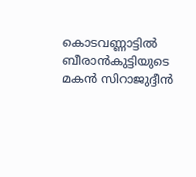കൊടവണ്ണാട്ടില്‍ ബീരാന്‍കുട്ടിയുടെ മകന്‍ സിറാജുദ്ദീന്‍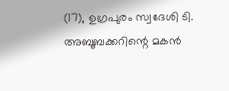(17), ഉഗ്രപുരം സ്വദേശി ടി. അബൂബക്കറിന്റെ മകന്‍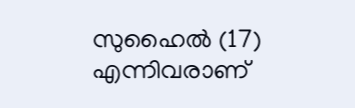സുഹൈല്‍ (17) എന്നിവരാണ്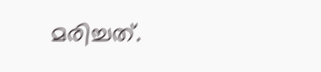മരിച്ചത്.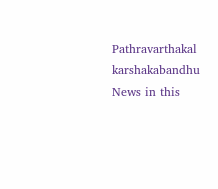Pathravarthakal
karshakabandhu
News in this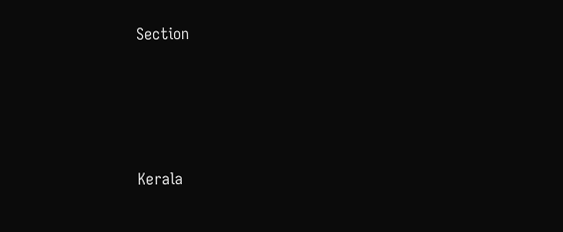Section






Kerala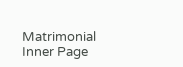Matrimonial Inner Page